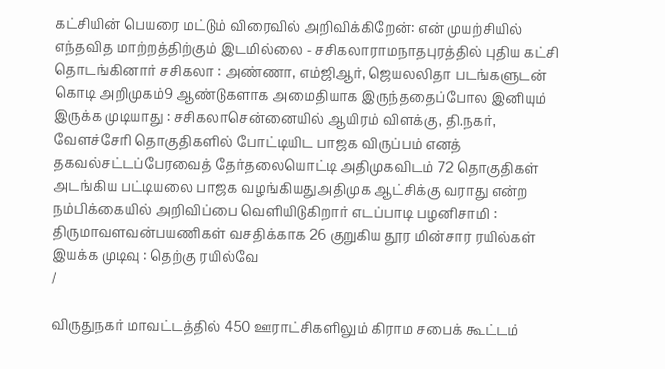கட்சியின் பெயரை மட்டும் விரைவில் அறிவிக்கிறேன்: என் முயற்சியில் எந்தவித மாற்றத்திற்கும் இடமில்லை - சசிகலாராமநாதபுரத்தில் புதிய கட்சி தொடங்கினார் சசிகலா : அண்ணா, எம்ஜிஆர், ஜெயலலிதா படங்களுடன் கொடி அறிமுகம்9 ஆண்டுகளாக அமைதியாக இருந்ததைப்போல இனியும் இருக்க முடியாது : சசிகலாசென்னையில் ஆயிரம் விளக்கு, தி.நகர், வேளச்சேரி தொகுதிகளில் போட்டியிட பாஜக விருப்பம் எனத் தகவல்சட்டப்பேரவைத் தேர்தலையொட்டி அதிமுகவிடம் 72 தொகுதிகள் அடங்கிய பட்டியலை பாஜக வழங்கியதுஅதிமுக ஆட்சிக்கு வராது என்ற நம்பிக்கையில் அறிவிப்பை வெளியிடுகிறார் எடப்பாடி பழனிசாமி : திருமாவளவன்பயணிகள் வசதிக்காக 26 குறுகிய தூர மின்சார ரயில்கள் இயக்க முடிவு : தெற்கு ரயில்வே
/

விருதுநகர் மாவட்டத்தில் 450 ஊராட்சிகளிலும் கிராம சபைக் கூட்டம்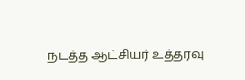நடத்த ஆட்சியர் உத்தரவு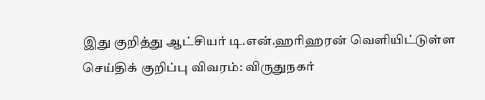இது குறித்து ஆட்சியர் டி.என்.ஹரிஹரன் வெளியிட்டுள்ள செய்திக் குறிப்பு விவரம்: விருதுநகர்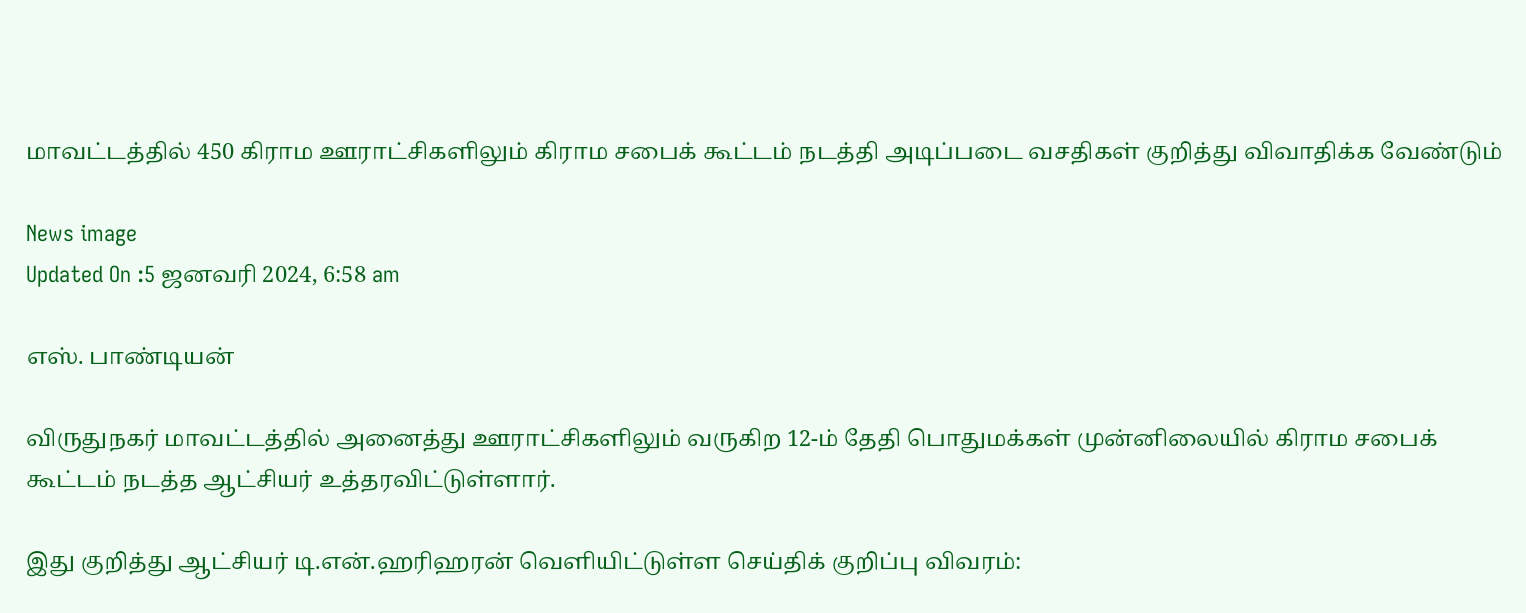மாவட்டத்தில் 450 கிராம ஊராட்சிகளிலும் கிராம சபைக் கூட்டம் நடத்தி அடிப்படை வசதிகள் குறித்து விவாதிக்க வேண்டும்

News image
Updated On :5 ஜனவரி 2024, 6:58 am

எஸ். பாண்டியன்

விருதுநகர் மாவட்டத்தில் அனைத்து ஊராட்சிகளிலும் வருகிற 12-ம் தேதி பொதுமக்கள் முன்னிலையில் கிராம சபைக் கூட்டம் நடத்த ஆட்சியர் உத்தரவிட்டுள்ளார்.

இது குறித்து ஆட்சியர் டி.என்.ஹரிஹரன் வெளியிட்டுள்ள செய்திக் குறிப்பு விவரம்: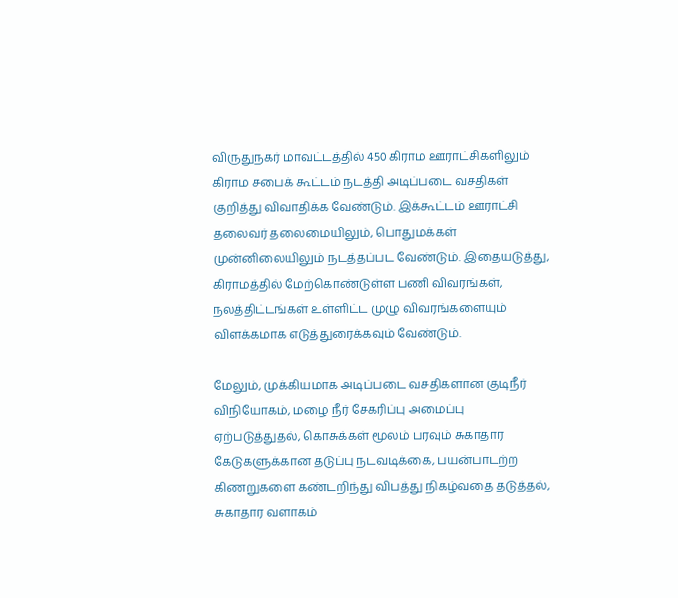விருதுநகர் மாவட்டத்தில் 450 கிராம ஊராட்சிகளிலும் கிராம சபைக் கூட்டம் நடத்தி அடிப்படை வசதிகள் குறித்து விவாதிக்க வேண்டும். இக்கூட்டம் ஊராட்சி தலைவர் தலைமையிலும், பொதுமக்கள் முன்னிலையிலும் நடத்தப்பட வேண்டும். இதையடுத்து, கிராமத்தில் மேற்கொண்டுள்ள பணி விவரங்கள், நலத்திட்டங்கள் உள்ளிட்ட முழு விவரங்களையும் விளக்கமாக எடுத்துரைக்கவும் வேண்டும்.

மேலும், முக்கியமாக அடிப்படை வசதிகளான குடிநீர் விநியோகம், மழை நீர் சேகரிப்பு அமைப்பு ஏற்படுத்துதல், கொசுக்கள் மூலம் பரவும் சுகாதார கேடுகளுக்கான தடுப்பு நடவடிக்கை, பயன்பாடற்ற கிணறுகளை கண்டறிந்து விபத்து நிகழ்வதை தடுத்தல், சுகாதார வளாகம்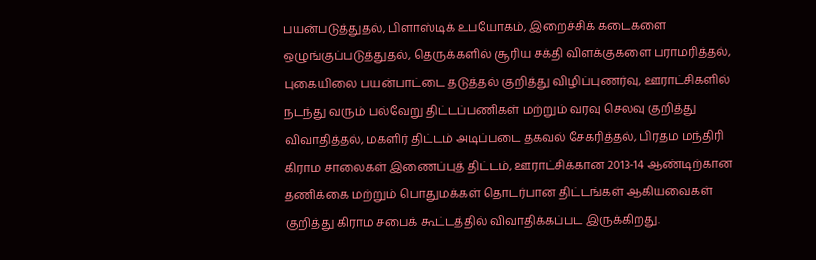பயன்படுத்துதல், பிளாஸ்டிக் உபயோகம், இறைச்சிக் கடைகளை ஒழுங்குப்படுத்துதல், தெருக்களில் சூரிய சக்தி விளக்குகளை பராமரித்தல், புகையிலை பயன்பாட்டை தடுத்தல் குறித்து விழிப்புணர்வு, ஊராட்சிகளில் நடந்து வரும் பல்வேறு திட்டப்பணிகள் மற்றும் வரவு செலவு குறித்து விவாதித்தல், மகளிர் திட்டம் அடிப்படை தகவல் சேகரித்தல், பிரதம மந்திரி கிராம சாலைகள் இணைப்புத் திட்டம், ஊராட்சிக்கான 2013-14 ஆண்டிற்கான தணிக்கை மற்றும் பொதுமக்கள் தொடர்பான திட்டங்கள் ஆகியவைகள் குறித்து கிராம சபைக் கூட்டத்தில் விவாதிக்கப்பட இருக்கிறது.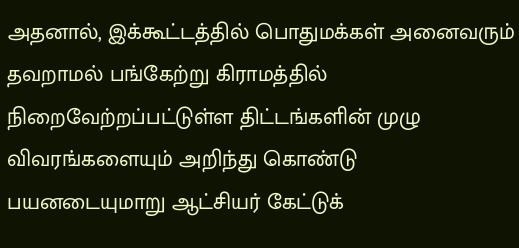அதனால், இக்கூட்டத்தில் பொதுமக்கள் அனைவரும் தவறாமல் பங்கேற்று கிராமத்தில் நிறைவேற்றப்பட்டுள்ள திட்டங்களின் முழு விவரங்களையும் அறிந்து கொண்டு பயனடையுமாறு ஆட்சியர் கேட்டுக்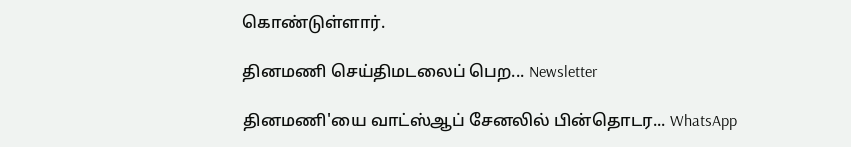கொண்டுள்ளார்.

தினமணி செய்திமடலைப் பெற... Newsletter

தினமணி'யை வாட்ஸ்ஆப் சேனலில் பின்தொடர... WhatsApp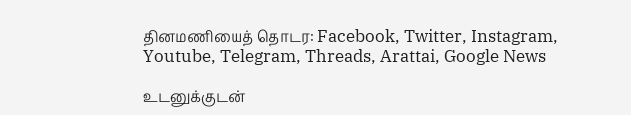தினமணியைத் தொடர: Facebook, Twitter, Instagram, Youtube, Telegram, Threads, Arattai, Google News

உடனுக்குடன்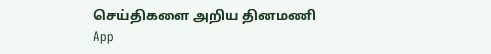செய்திகளை அறிய தினமணி App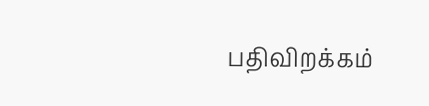பதிவிறக்கம்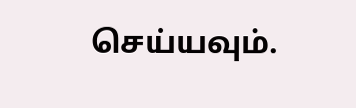செய்யவும்.